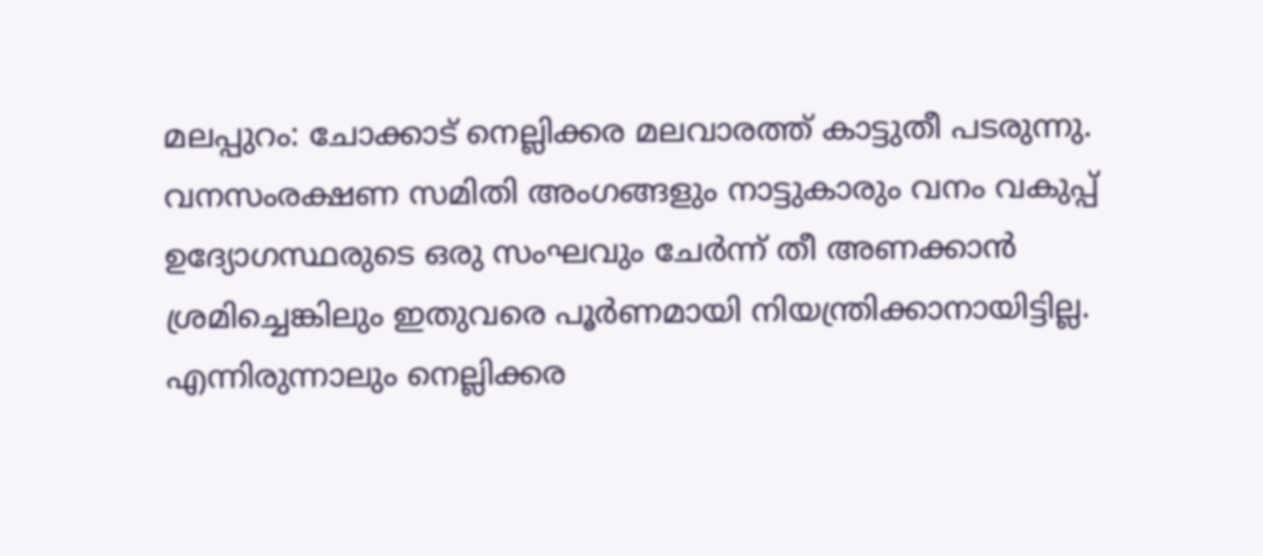മലപ്പുറം: ചോക്കാട് നെല്ലിക്കര മലവാരത്ത് കാട്ടുതീ പടരുന്നു. വനസംരക്ഷണ സമിതി അംഗങ്ങളും നാട്ടുകാരും വനം വകുപ്പ് ഉദ്യോഗസ്ഥരുടെ ഒരു സംഘവും ചേർന്ന് തീ അണക്കാൻ ശ്രമിച്ചെങ്കിലും ഇതുവരെ പൂർണമായി നിയന്ത്രിക്കാനായിട്ടില്ല. എന്നിരുന്നാലും നെല്ലിക്കര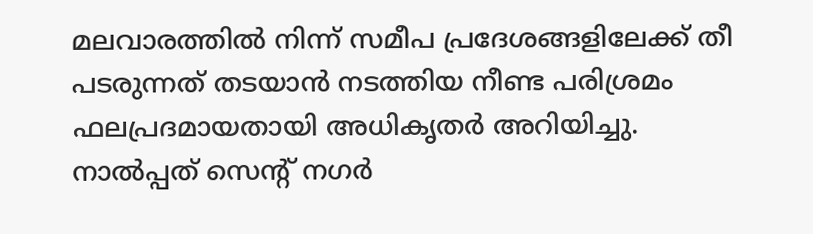മലവാരത്തിൽ നിന്ന് സമീപ പ്രദേശങ്ങളിലേക്ക് തീ പടരുന്നത് തടയാൻ നടത്തിയ നീണ്ട പരിശ്രമം ഫലപ്രദമായതായി അധികൃതർ അറിയിച്ചു.
നാൽപ്പത് സെന്റ് നഗർ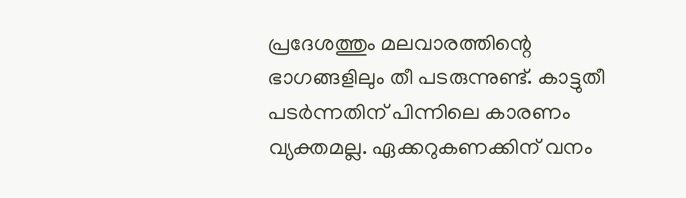പ്രദേശത്തും മലവാരത്തിന്റെ ഭാഗങ്ങളിലും തീ പടരുന്നുണ്ട്. കാട്ടുതീ പടർന്നതിന് പിന്നിലെ കാരണം വ്യക്തമല്ല. ഏക്കറുകണക്കിന് വനം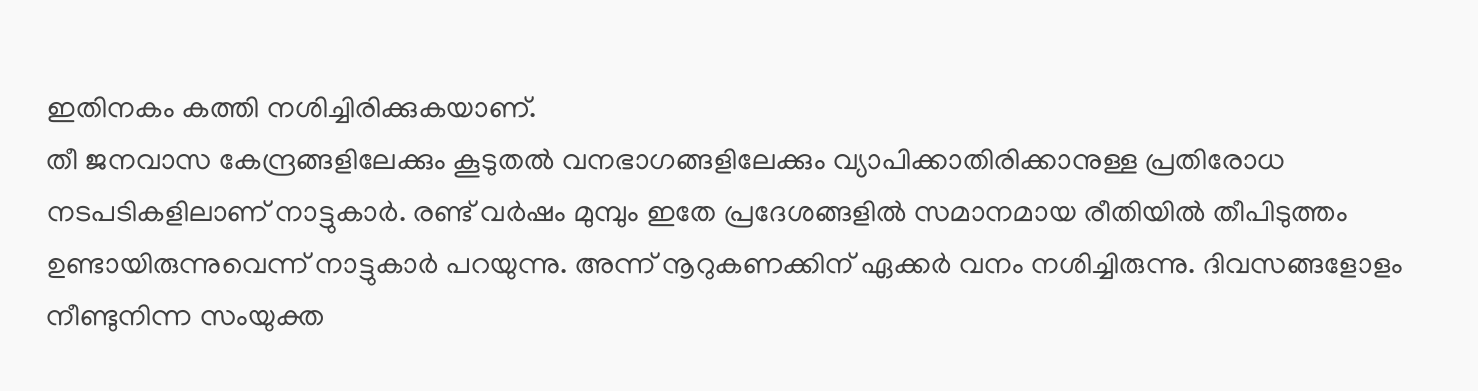ഇതിനകം കത്തി നശിച്ചിരിക്കുകയാണ്.
തീ ജനവാസ കേന്ദ്രങ്ങളിലേക്കും കൂടുതൽ വനഭാഗങ്ങളിലേക്കും വ്യാപിക്കാതിരിക്കാനുള്ള പ്രതിരോധ നടപടികളിലാണ് നാട്ടുകാർ. രണ്ട് വർഷം മുമ്പും ഇതേ പ്രദേശങ്ങളിൽ സമാനമായ രീതിയിൽ തീപിടുത്തം ഉണ്ടായിരുന്നുവെന്ന് നാട്ടുകാർ പറയുന്നു. അന്ന് നൂറുകണക്കിന് ഏക്കർ വനം നശിച്ചിരുന്നു. ദിവസങ്ങളോളം നീണ്ടുനിന്ന സംയുക്ത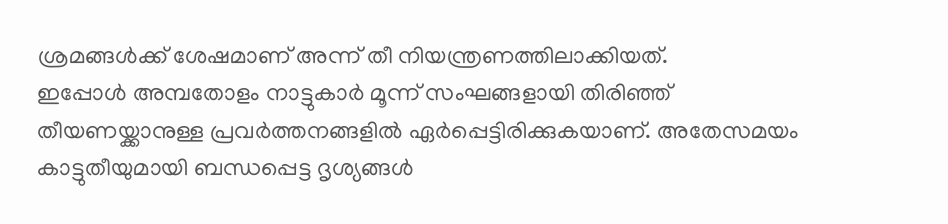ശ്രമങ്ങൾക്ക് ശേഷമാണ് അന്ന് തീ നിയന്ത്രണത്തിലാക്കിയത്.
ഇപ്പോൾ അമ്പതോളം നാട്ടുകാർ മൂന്ന് സംഘങ്ങളായി തിരിഞ്ഞ് തീയണയ്ക്കാനുള്ള പ്രവർത്തനങ്ങളിൽ ഏർപ്പെട്ടിരിക്കുകയാണ്. അതേസമയം കാട്ടുതീയുമായി ബന്ധപ്പെട്ട ദൃശ്യങ്ങൾ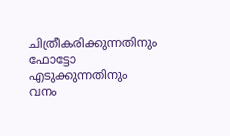ചിത്രീകരിക്കുന്നതിനും ഫോട്ടോ എടുക്കുന്നതിനും വനം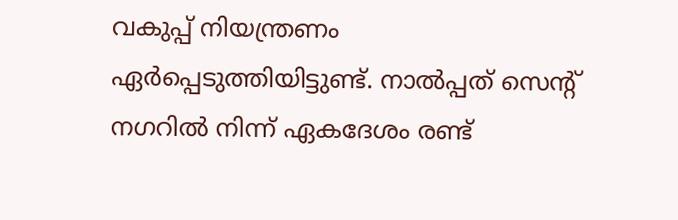വകുപ്പ് നിയന്ത്രണം ഏർപ്പെടുത്തിയിട്ടുണ്ട്. നാൽപ്പത് സെന്റ് നഗറിൽ നിന്ന് ഏകദേശം രണ്ട്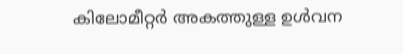കിലോമീറ്റർ അകത്തുള്ള ഉൾവന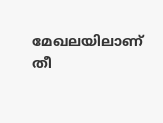മേഖലയിലാണ് തീ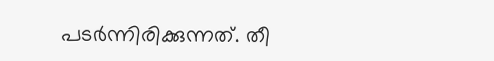പടർന്നിരിക്കുന്നത്. തീ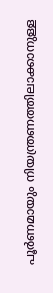പൂർണമായും നിയന്ത്രണത്തിലാക്കാനുള്ള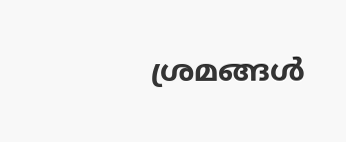ശ്രമങ്ങൾ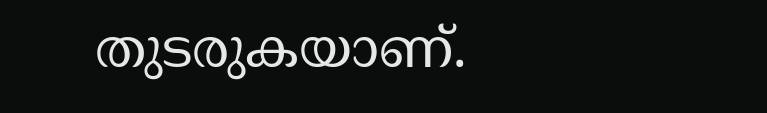തുടരുകയാണ്.